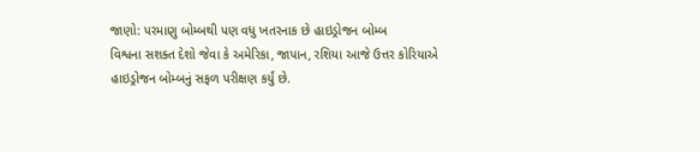જાણો: પરમાણુ બોમ્બથી પણ વધુ ખતરનાક છે હાઇડ્રોજન બોમ્બ
વિશ્વના સશક્ત દેશો જેવા કે અમેરિકા, જાપાન, રશિયા આજે ઉત્તર કોરિયાએ હાઇડ્રોજન બોમ્બનું સફળ પરીક્ષણ કર્યું છે.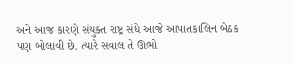અને આજ કારણે સંયુક્ત રાષ્ટ્ર સંધે આજે આપાતકાલિન બેઠક પણ બોલાવી છે. ત્યારે સવાલ તે ઊભો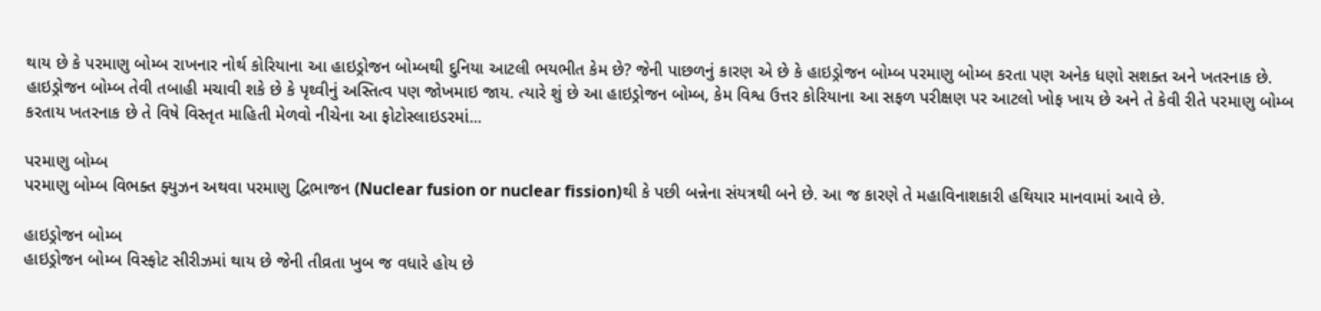થાય છે કે પરમાણુ બોમ્બ રાખનાર નોર્થ કોરિયાના આ હાઇડ્રોજન બોમ્બથી દુનિયા આટલી ભયભીત કેમ છે? જેની પાછળનું કારણ એ છે કે હાઇડ્રોજન બોમ્બ પરમાણુ બોમ્બ કરતા પણ અનેક ધણો સશક્ત અને ખતરનાક છે.
હાઇડ્રોજન બોમ્બ તેવી તબાહી મચાવી શકે છે કે પૃથ્વીનું અસ્તિત્વ પણ જોખમાઇ જાય. ત્યારે શું છે આ હાઇડ્રોજન બોમ્બ, કેમ વિશ્વ ઉત્તર કોરિયાના આ સફળ પરીક્ષણ પર આટલો ખોફ ખાય છે અને તે કેવી રીતે પરમાણુ બોમ્બ કરતાય ખતરનાક છે તે વિષે વિસ્તૃત માહિતી મેળવો નીચેના આ ફોટોસ્લાઇડરમાં...

પરમાણુ બોમ્બ
પરમાણુ બોમ્બ વિભક્ત ફ્યુઝન અથવા પરમાણુ દ્વિભાજન (Nuclear fusion or nuclear fission)થી કે પછી બન્નેના સંયત્રથી બને છે. આ જ કારણે તે મહાવિનાશકારી હથિયાર માનવામાં આવે છે.

હાઇડ્રોજન બોમ્બ
હાઇડ્રોજન બોમ્બ વિસ્ફોટ સીરીઝમાં થાય છે જેની તીવ્રતા ખુબ જ વધારે હોય છે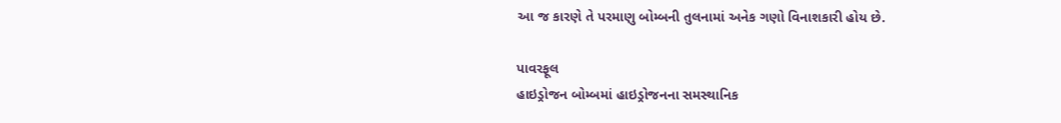આ જ કારણે તે પરમાણુ બોમ્બની તુલનામાં અનેક ગણો વિનાશકારી હોય છે.

પાવરફૂલ
હાઇડ્રોજન બોમ્બમાં હાઇડ્રોજનના સમસ્થાનિક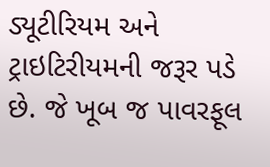ડ્યૂટીરિયમ અને ટ્રાઇટિરીયમની જરૂર પડે છે. જે ખૂબ જ પાવરફૂલ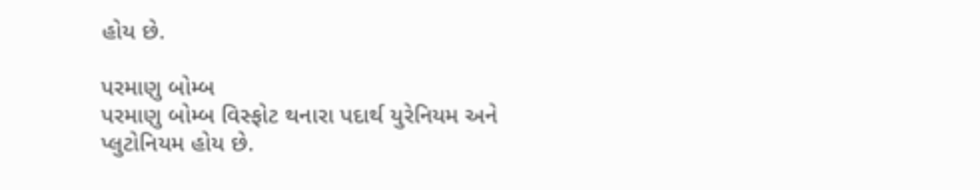હોય છે.

પરમાણુ બોમ્બ
પરમાણુ બોમ્બ વિસ્ફોટ થનારા પદાર્થ યુરેનિયમ અને પ્લુટોનિયમ હોય છે.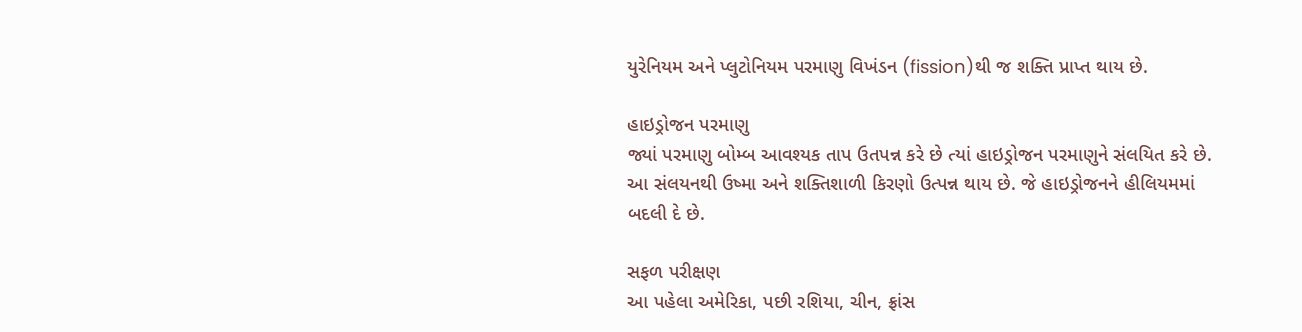યુરેનિયમ અને પ્લુટોનિયમ પરમાણુ વિખંડન (fission)થી જ શક્તિ પ્રાપ્ત થાય છે.

હાઇડ્રોજન પરમાણુ
જ્યાં પરમાણુ બોમ્બ આવશ્યક તાપ ઉતપન્ન કરે છે ત્યાં હાઇડ્રોજન પરમાણુને સંલયિત કરે છે. આ સંલયનથી ઉષ્મા અને શક્તિશાળી કિરણો ઉત્પન્ન થાય છે. જે હાઇડ્રોજનને હીલિયમમાં બદલી દે છે.

સફળ પરીક્ષણ
આ પહેલા અમેરિકા, પછી રશિયા, ચીન, ફ્રાંસ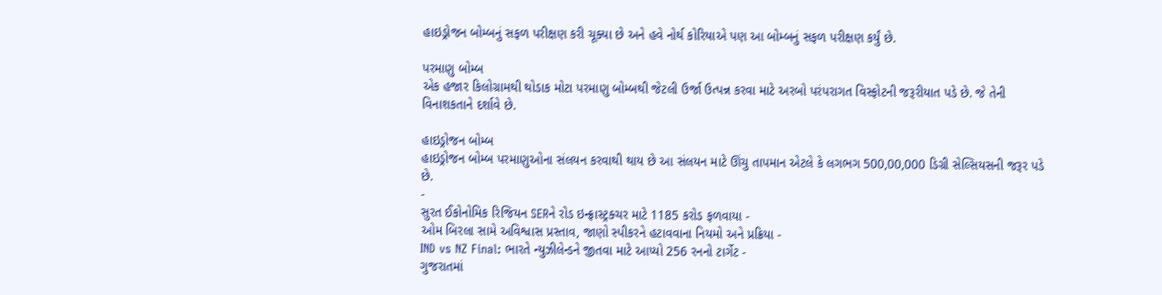હાઇડ્રોજન બોમ્બનું સફળ પરીક્ષણ કરી ચૂક્યા છે અને હવે નોર્થ કોરિયાએ પણ આ બોમ્બનું સફળ પરીક્ષણ કર્યું છે.

પરમાણુ બોમ્બ
એક હજાર કિલોગ્રામથી થોડાક મોટા પરમાણુ બોમ્બથી જેટલી ઉર્જા ઉત્પન્ન કરવા માટે અરબો પરંપરાગત વિસ્ફોટની જરૂરીયાત પડે છે. જે તેની વિનાશકતાને દર્શાવે છે.

હાઇડ્રોજન બોમ્બ
હાઇડ્રોજન બોમ્બ પરમાણુઓના સંલયન કરવાથી થાય છે આ સંલયન માટે ઊંચુ તાપમાન એટલે કે લગભગ 500,00,000 ડિગ્રી સેલ્સિયસની જરૂર પડે છે.
-
સુરત ઈકોનોમિક રિજિયન SERને રોડ ઇન્ફ્રાસ્ટ્રક્ચર માટે 1185 કરોડ ફળવાયા -
ઓમ બિરલા સામે અવિશ્વાસ પ્રસ્તાવ, જાણો સ્પીકરને હટાવવાના નિયમો અને પ્રક્રિયા -
IND vs NZ Final: ભારતે ન્યુઝીલેન્ડને જીતવા માટે આપ્યો 256 રનનો ટાર્ગેટ -
ગુજરાતમાં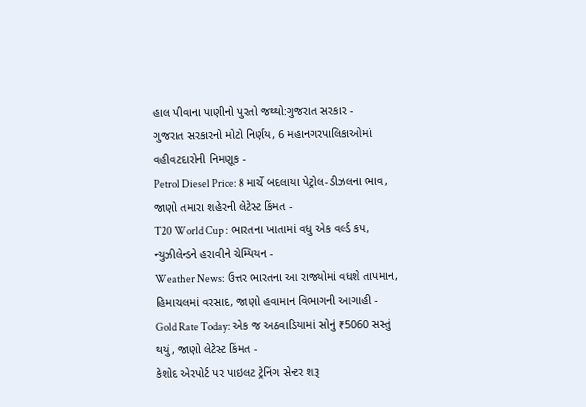હાલ પીવાના પાણીનો પુરતો જથ્થો:ગુજરાત સરકાર -
ગુજરાત સરકારનો મોટો નિર્ણય, 6 મહાનગરપાલિકાઓમાં વહીવટદારોની નિમણૂક -
Petrol Diesel Price: 8 માર્ચે બદલાયા પેટ્રોલ-ડીઝલના ભાવ, જાણો તમારા શહેરની લેટેસ્ટ કિંમત -
T20 World Cup : ભારતના ખાતામાં વધુ એક વર્લ્ડ કપ, ન્યુઝીલેન્ડને હરાવીને ચેમ્પિયન -
Weather News: ઉત્તર ભારતના આ રાજ્યોમાં વધશે તાપમાન, હિમાચલમાં વરસાદ, જાણો હવામાન વિભાગની આગાહી -
Gold Rate Today: એક જ અઠવાડિયામાં સોનું ₹5060 સસ્તું થયું, જાણો લેટેસ્ટ કિંમત -
કેશોદ એરપોર્ટ પર પાઇલટ ટ્રેનિંગ સેન્ટર શરૂ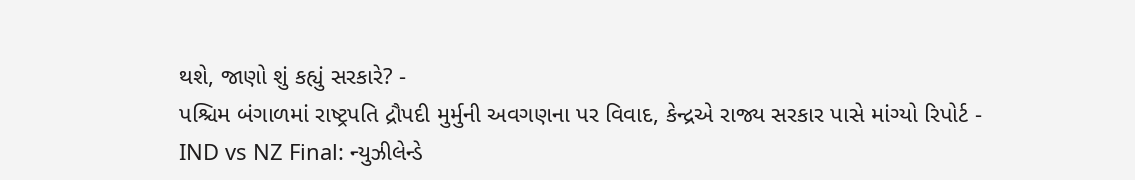થશે, જાણો શું કહ્યું સરકારે? -
પશ્ચિમ બંગાળમાં રાષ્ટ્રપતિ દ્રૌપદી મુર્મુની અવગણના પર વિવાદ, કેન્દ્રએ રાજ્ય સરકાર પાસે માંગ્યો રિપોર્ટ -
IND vs NZ Final: ન્યુઝીલેન્ડે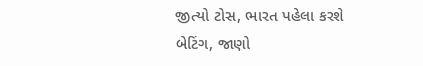જીત્યો ટોસ, ભારત પહેલા કરશે બેટિંગ, જાણો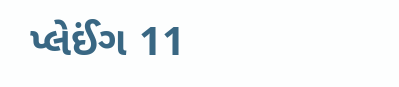પ્લેઈંગ 11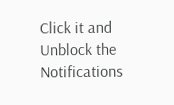Click it and Unblock the Notifications